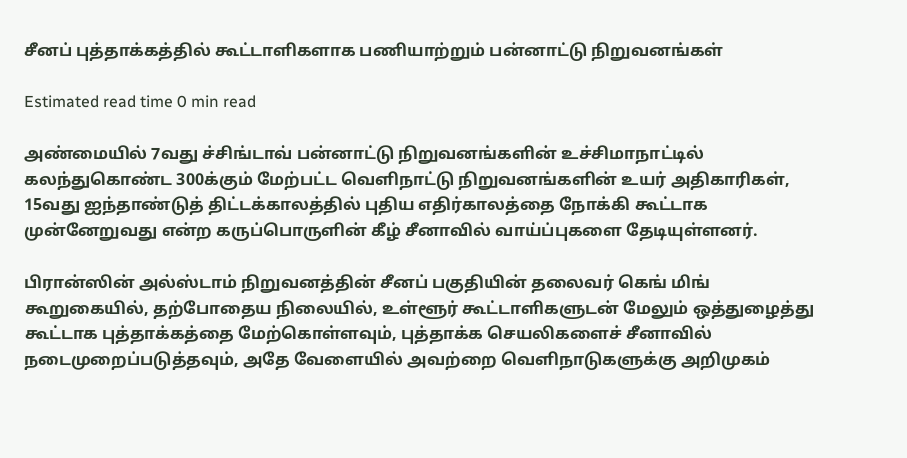சீனப் புத்தாக்கத்தில் கூட்டாளிகளாக பணியாற்றும் பன்னாட்டு நிறுவனங்கள்

Estimated read time 0 min read

அண்மையில் 7வது ச்சிங்டாவ் பன்னாட்டு நிறுவனங்களின் உச்சிமாநாட்டில் கலந்துகொண்ட 300க்கும் மேற்பட்ட வெளிநாட்டு நிறுவனங்களின் உயர் அதிகாரிகள், 15வது ஐந்தாண்டுத் திட்டக்காலத்தில் புதிய எதிர்காலத்தை நோக்கி கூட்டாக முன்னேறுவது என்ற கருப்பொருளின் கீழ் சீனாவில் வாய்ப்புகளை தேடியுள்ளனர்.

பிரான்ஸின் அல்ஸ்டாம் நிறுவனத்தின் சீனப் பகுதியின் தலைவர் கெங் மிங் கூறுகையில், தற்போதைய நிலையில், உள்ளூர் கூட்டாளிகளுடன் மேலும் ஒத்துழைத்து கூட்டாக புத்தாக்கத்தை மேற்கொள்ளவும், புத்தாக்க செயலிகளைச் சீனாவில் நடைமுறைப்படுத்தவும், அதே வேளையில் அவற்றை வெளிநாடுகளுக்கு அறிமுகம்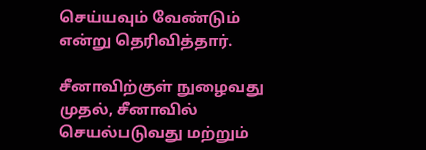செய்யவும் வேண்டும் என்று தெரிவித்தார்.

சீனாவிற்குள் நுழைவது முதல், சீனாவில் செயல்படுவது மற்றும்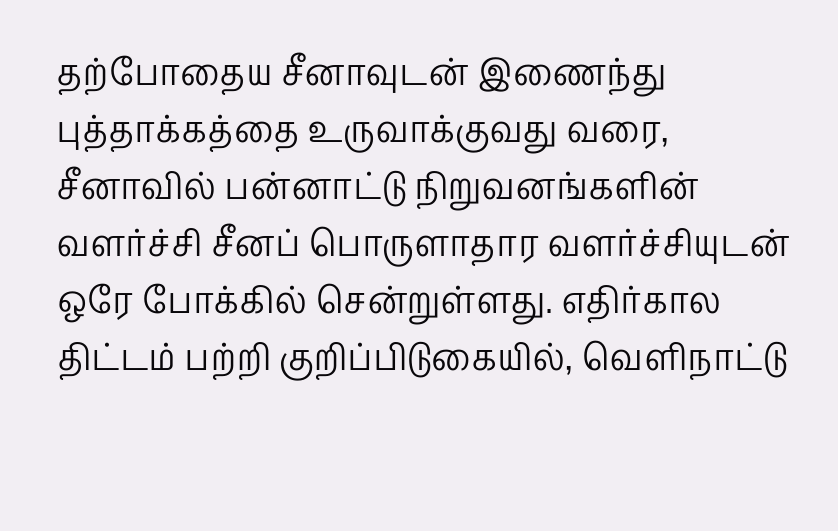தற்போதைய சீனாவுடன் இணைந்து புத்தாக்கத்தை உருவாக்குவது வரை, சீனாவில் பன்னாட்டு நிறுவனங்களின் வளர்ச்சி சீனப் பொருளாதார வளர்ச்சியுடன் ஒரே போக்கில் சென்றுள்ளது. எதிர்கால திட்டம் பற்றி குறிப்பிடுகையில், வெளிநாட்டு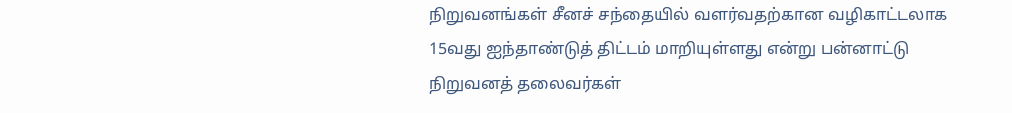நிறுவனங்கள் சீனச் சந்தையில் வளர்வதற்கான வழிகாட்டலாக 15வது ஐந்தாண்டுத் திட்டம் மாறியுள்ளது என்று பன்னாட்டு நிறுவனத் தலைவர்கள்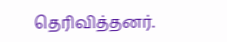தெரிவித்தனர்.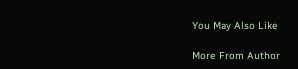You May Also Like

More From Author